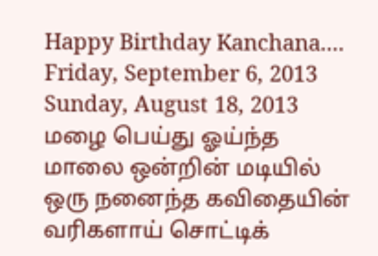Happy Birthday Kanchana....
Friday, September 6, 2013
Sunday, August 18, 2013
மழை பெய்து ஓய்ந்த
மாலை ஒன்றின் மடியில்
ஒரு நனைந்த கவிதையின்
வரிகளாய் சொட்டிக்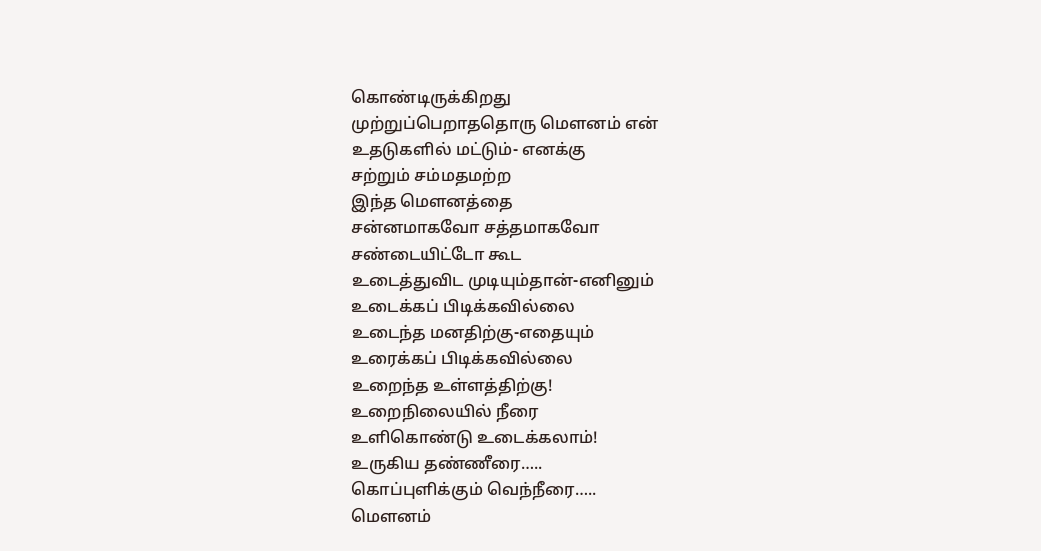கொண்டிருக்கிறது
முற்றுப்பெறாததொரு மெளனம் என்
உதடுகளில் மட்டும்- எனக்கு
சற்றும் சம்மதமற்ற
இந்த மெளனத்தை
சன்னமாகவோ சத்தமாகவோ
சண்டையிட்டோ கூட
உடைத்துவிட முடியும்தான்-எனினும்
உடைக்கப் பிடிக்கவில்லை
உடைந்த மனதிற்கு-எதையும்
உரைக்கப் பிடிக்கவில்லை
உறைந்த உள்ளத்திற்கு!
உறைநிலையில் நீரை
உளிகொண்டு உடைக்கலாம்!
உருகிய தண்ணீரை…..
கொப்புளிக்கும் வெந்நீரை…..
மெளனம்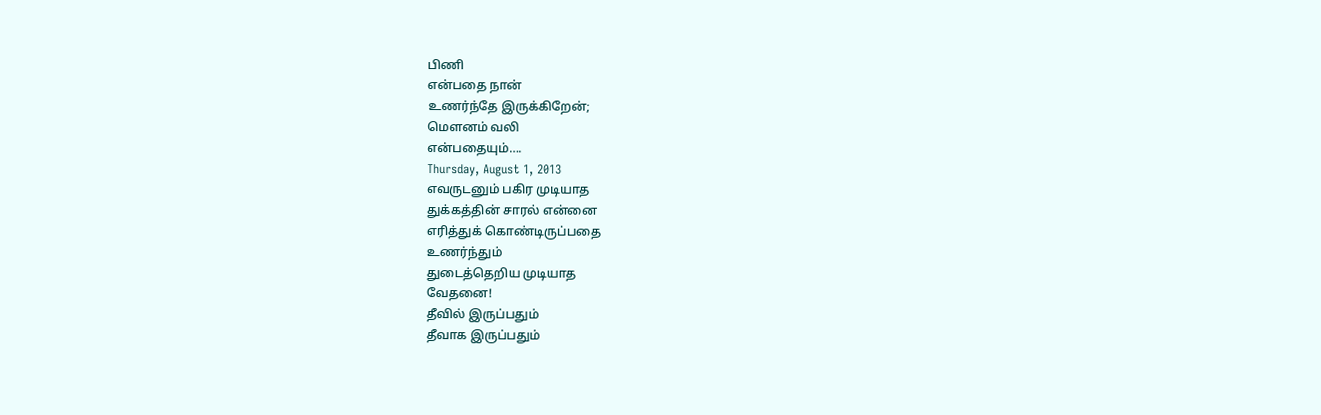பிணி
என்பதை நான்
உணர்ந்தே இருக்கிறேன்;
மெளனம் வலி
என்பதையும்….
Thursday, August 1, 2013
எவருடனும் பகிர முடியாத
துக்கத்தின் சாரல் என்னை
எரித்துக் கொண்டிருப்பதை
உணர்ந்தும்
துடைத்தெறிய முடியாத
வேதனை!
தீவில் இருப்பதும்
தீவாக இருப்பதும்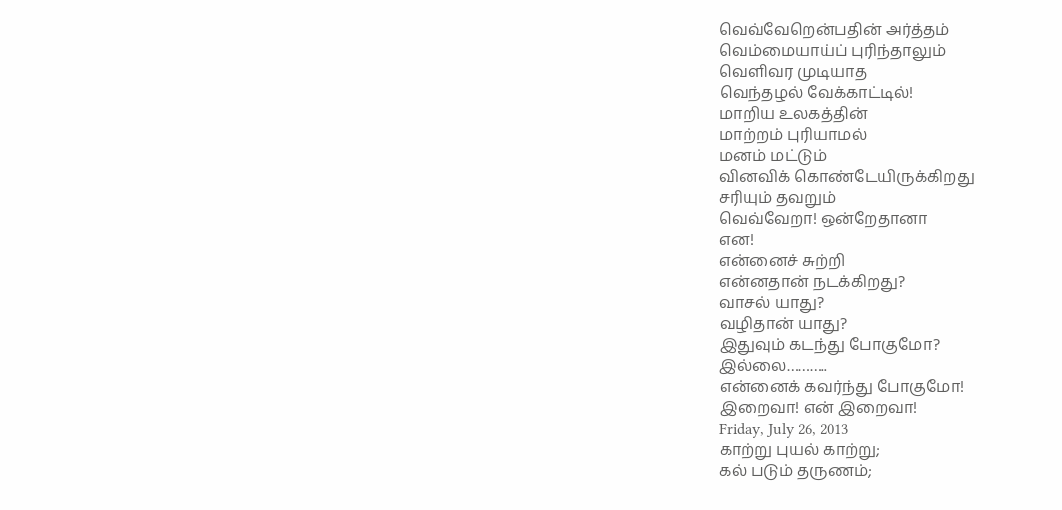வெவ்வேறென்பதின் அர்த்தம்
வெம்மையாய்ப் புரிந்தாலும்
வெளிவர முடியாத
வெந்தழல் வேக்காட்டில்!
மாறிய உலகத்தின்
மாற்றம் புரியாமல்
மனம் மட்டும்
வினவிக் கொண்டேயிருக்கிறது
சரியும் தவறும்
வெவ்வேறா! ஒன்றேதானா
என!
என்னைச் சுற்றி
என்னதான் நடக்கிறது?
வாசல் யாது?
வழிதான் யாது?
இதுவும் கடந்து போகுமோ?
இல்லை………..
என்னைக் கவர்ந்து போகுமோ!
இறைவா! என் இறைவா!
Friday, July 26, 2013
காற்று புயல் காற்று;
கல் படும் தருணம்;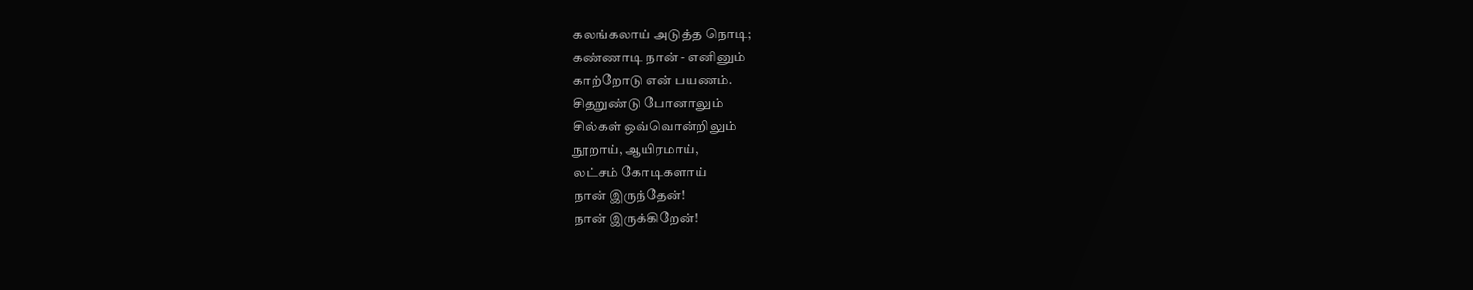கலங்கலாய் அடுத்த நொடி;
கண்ணாடி நான் - எனினும்
காற்றோடு என் பயணம்.
சிதறுண்டு போனாலும்
சில்கள் ஒவ்வொன்றிலும்
நூறாய், ஆயிரமாய்,
லட்சம் கோடிகளாய்
நான் இருந்தேன்!
நான் இருக்கிறேன்!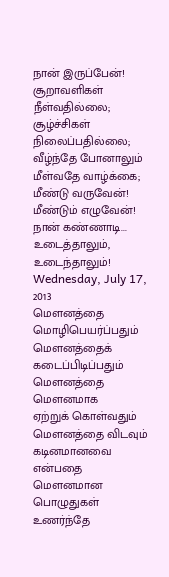நான் இருப்பேன்!
சூறாவளிகள் நீள்வதில்லை;
சூழ்ச்சிகள் நிலைப்பதில்லை;
வீழ்ந்தே போனாலும்
மீள்வதே வாழ்க்கை;
மீண்டு வருவேன்!
மீண்டும் எழுவேன்!
நான் கண்ணாடி...
உடைத்தாலும், உடைந்தாலும்!
Wednesday, July 17, 2013
மெளனத்தை மொழிபெயர்ப்பதும்
மெளனத்தைக் கடைப்பிடிப்பதும்
மெளனத்தை மெளனமாக
ஏற்றுக் கொள்வதும்
மெளனத்தை விடவும்
கடினமானவை என்பதை
மெளனமான பொழுதுகள்
உணர்ந்தே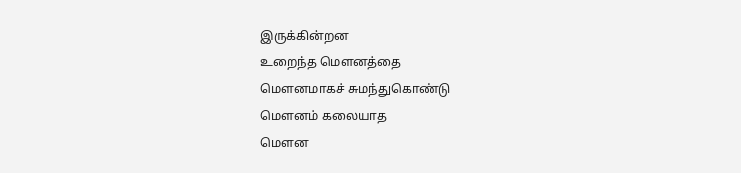இருக்கின்றன
உறைந்த மெளனத்தை
மெளனமாகச் சுமந்துகொண்டு
மெளனம் கலையாத
மெளன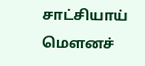சாட்சியாய்
மெளனச்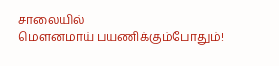சாலையில்
மெளனமாய் பயணிக்கும்போதும்!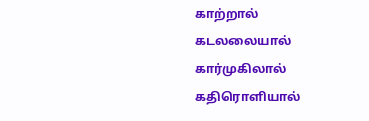காற்றால் கடலலையால்
கார்முகிலால் கதிரொளியால்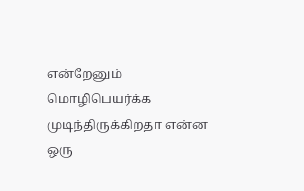என்றேனும் மொழிபெயர்க்க
முடிந்திருக்கிறதா என்ன
ஒரு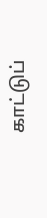காட்டுப்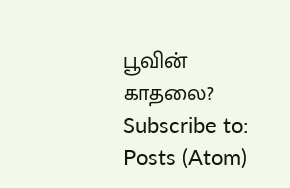பூவின் காதலை?
Subscribe to:
Posts (Atom)